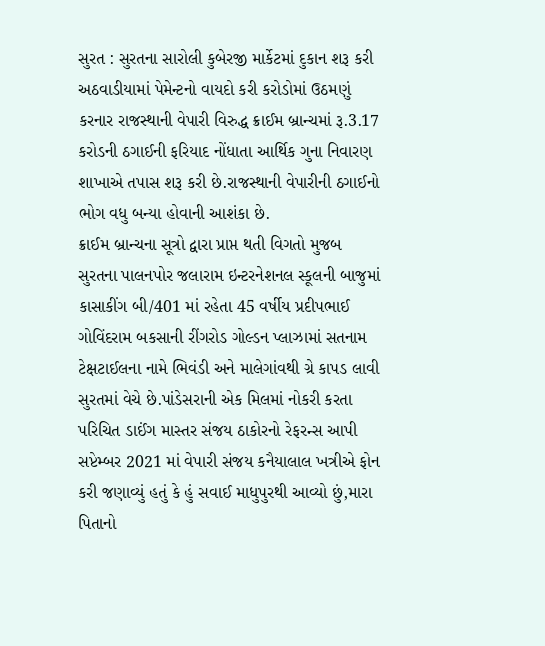સુરત : સુરતના સારોલી કુબેરજી માર્કેટમાં દુકાન શરૂ કરી અઠવાડીયામાં પેમેન્ટનો વાયદો કરી કરોડોમાં ઉઠમણું કરનાર રાજસ્થાની વેપારી વિરુદ્ધ ક્રાઈમ બ્રાન્ચમાં રૂ.3.17 કરોડની ઠગાઈની ફરિયાદ નોંધાતા આર્થિક ગુના નિવારણ શાખાએ તપાસ શરૂ કરી છે.રાજસ્થાની વેપારીની ઠગાઈનો ભોગ વધુ બન્યા હોવાની આશંકા છે.
ક્રાઈમ બ્રાન્ચના સૂત્રો દ્વારા પ્રાપ્ત થતી વિગતો મુજબ સુરતના પાલનપોર જલારામ ઇન્ટરનેશનલ સ્કૂલની બાજુમાં કાસાકીંગ બી/401 માં રહેતા 45 વર્ષીય પ્રદીપભાઈ ગોવિંદરામ બકસાની રીંગરોડ ગોલ્ડન પ્લાઝામાં સતનામ ટેક્ષટાઈલના નામે ભિવંડી અને માલેગાંવથી ગ્રે કાપડ લાવી સુરતમાં વેચે છે.પાંડેસરાની એક મિલમાં નોકરી કરતા પરિચિત ડાઈંગ માસ્તર સંજય ઠાકોરનો રેફરન્સ આપી સપ્ટેમ્બર 2021 માં વેપારી સંજય કનૈયાલાલ ખત્રીએ ફોન કરી જણાવ્યું હતું કે હું સવાઈ માધુપુરથી આવ્યો છું,મારા પિતાનો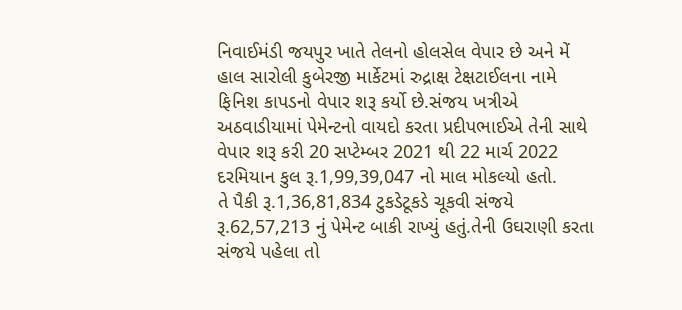નિવાઈમંડી જયપુર ખાતે તેલનો હોલસેલ વેપાર છે અને મેં હાલ સારોલી કુબેરજી માર્કેટમાં રુદ્રાક્ષ ટેક્ષટાઈલના નામે ફિનિશ કાપડનો વેપાર શરૂ કર્યો છે.સંજય ખત્રીએ અઠવાડીયામાં પેમેન્ટનો વાયદો કરતા પ્રદીપભાઈએ તેની સાથે વેપાર શરૂ કરી 20 સપ્ટેમ્બર 2021 થી 22 માર્ચ 2022 દરમિયાન કુલ રૂ.1,99,39,047 નો માલ મોકલ્યો હતો.
તે પૈકી રૂ.1,36,81,834 ટુકડેટૂકડે ચૂકવી સંજયે રૂ.62,57,213 નું પેમેન્ટ બાકી રાખ્યું હતું.તેની ઉઘરાણી કરતા સંજયે પહેલા તો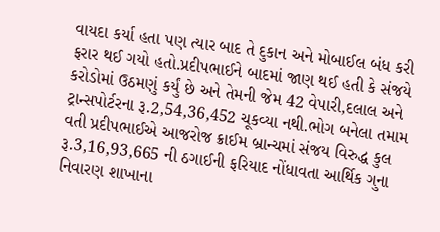વાયદા કર્યા હતા પણ ત્યાર બાદ તે દુકાન અને મોબાઈલ બંધ કરી ફરાર થઈ ગયો હતો.પ્રદીપભાઈને બાદમાં જાણ થઈ હતી કે સંજયે કરોડોમાં ઉઠમણું કર્યું છે અને તેમની જેમ 42 વેપારી,દલાલ અને ટ્રાન્સપોર્ટરના રૂ.2,54,36,452 ચૂકવ્યા નથી.ભોગ બનેલા તમામ વતી પ્રદીપભાઈએ આજરોજ ક્રાઈમ બ્રાન્ચમાં સંજય વિરુદ્ધ કુલ રૂ.3,16,93,665 ની ઠગાઈની ફરિયાદ નોંધાવતા આર્થિક ગુના નિવારણ શાખાના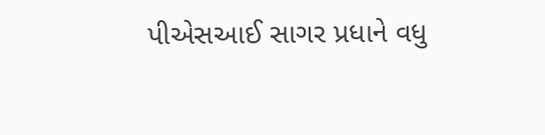પીએસઆઈ સાગર પ્રધાને વધુ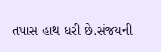તપાસ હાથ ધરી છે.સંજયની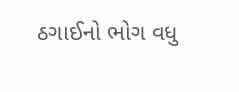ઠગાઈનો ભોગ વધુ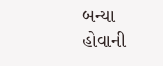બન્યા હોવાની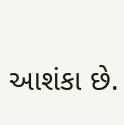આશંકા છે.